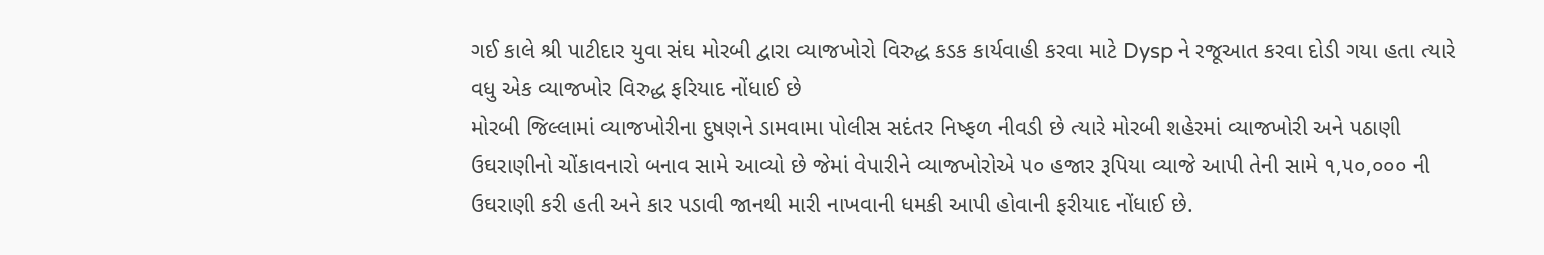ગઈ કાલે શ્રી પાટીદાર યુવા સંઘ મોરબી દ્વારા વ્યાજખોરો વિરુદ્ધ કડક કાર્યવાહી કરવા માટે Dysp ને રજૂઆત કરવા દોડી ગયા હતા ત્યારે વધુ એક વ્યાજખોર વિરુદ્ધ ફરિયાદ નોંધાઈ છે
મોરબી જિલ્લામાં વ્યાજખોરીના દુષણને ડામવામા પોલીસ સદંતર નિષ્ફળ નીવડી છે ત્યારે મોરબી શહેરમાં વ્યાજખોરી અને પઠાણી ઉઘરાણીનો ચોંકાવનારો બનાવ સામે આવ્યો છે જેમાં વેપારીને વ્યાજખોરોએ ૫૦ હજાર રૂપિયા વ્યાજે આપી તેની સામે ૧,૫૦,૦૦૦ ની ઉઘરાણી કરી હતી અને કાર પડાવી જાનથી મારી નાખવાની ધમકી આપી હોવાની ફરીયાદ નોંધાઈ છે.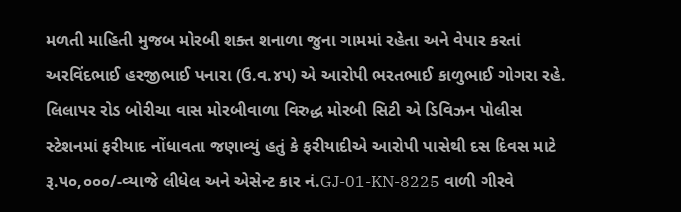મળતી માહિતી મુજબ મોરબી શક્ત શનાળા જુના ગામમાં રહેતા અને વેપાર કરતાં અરવિંદભાઈ હરજીભાઈ પનારા (ઉ.વ.૪૫) એ આરોપી ભરતભાઈ કાળુભાઈ ગોગરા રહે. લિલાપર રોડ બોરીચા વાસ મોરબીવાળા વિરુદ્ધ મોરબી સિટી એ ડિવિઝન પોલીસ સ્ટેશનમાં ફરીયાદ નોંધાવતા જણાવ્યું હતું કે ફરીયાદીએ આરોપી પાસેથી દસ દિવસ માટે રૂ.૫૦,૦૦૦/-વ્યાજે લીધેલ અને એસેન્ટ કાર નં.GJ-01-KN-8225 વાળી ગીરવે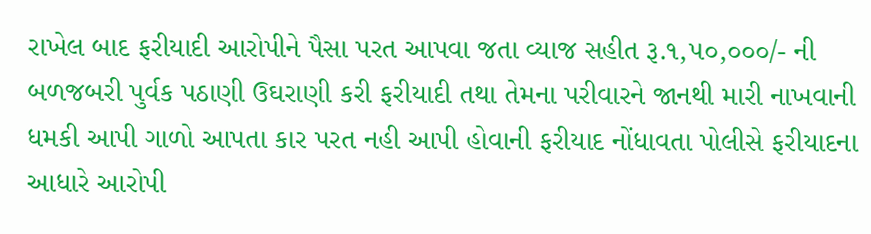રાખેલ બાદ ફરીયાદી આરોપીને પૈસા પરત આપવા જતા વ્યાજ સહીત રૂ.૧,૫૦,૦૦૦/- ની બળજબરી પુર્વક પઠાણી ઉઘરાણી કરી ફરીયાદી તથા તેમના પરીવારને જાનથી મારી નાખવાની ધમકી આપી ગાળો આપતા કાર પરત નહી આપી હોવાની ફરીયાદ નોંધાવતા પોલીસે ફરીયાદના આધારે આરોપી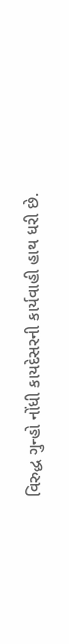વિરુદ્ધ ગુન્હો નોંધી કાયદેસરની કાર્યવાહી હાથ ધરી છે.